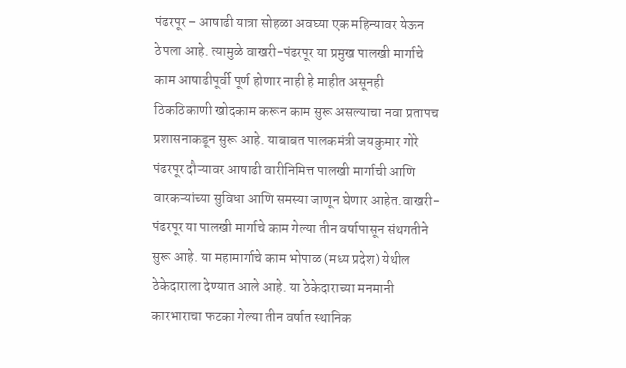पंढरपूर – आषाढी यात्रा सोहळा अवघ्या एक महिन्यावर येऊन ठेपला आहे. त्यामुळे वाखरी-पंढरपूर या प्रमुख पालखी मार्गाचे काम आषाढीपूर्वी पूर्ण होणार नाही हे माहीत असूनही ठिकठिकाणी खोदकाम करून काम सुरू असल्याचा नवा प्रतापच प्रशासनाकडून सुरू आहे. याबाबत पालकमंत्री जयकुमार गोरे पंढरपूर दौऱ्यावर आषाढी वारीनिमित्त पालखी मार्गाची आणि वारकऱ्यांच्या सुविधा आणि समस्या जाणून घेणार आहेत.वाखरी-पंढरपूर या पालखी मार्गाचे काम गेल्या तीन वर्षापासून संथगतीने सुरू आहे. या महामार्गाचे काम भोपाळ (मध्य प्रदेश) येथील ठेकेदाराला देण्यात आले आहे. या ठेकेदाराच्या मनमानी कारभाराचा फटका गेल्या तीन वर्षात स्थानिक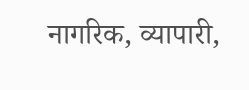नागरिक, व्यापारी,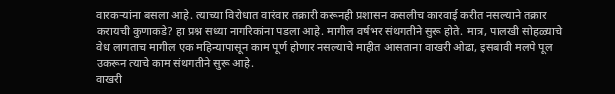वारकऱ्यांना बसला आहे. त्याच्या विरोधात वारंवार तक्रारी करूनही प्रशासन कसलीच कारवाई करीत नसल्याने तक्रार करायची कुणाकडे? हा प्रश्न सध्या नागरिकांना पडला आहे. मागील वर्षभर संथगतीने सुरू होते. मात्र, पालखी सोहळ्याचे वेध लागताच मागील एक महिन्यापासून काम पूर्ण होणार नसल्याचे माहीत आसताना वाखरी ओढा, इसबावी मलपे पूल उकरून त्याचे काम संथगतीने सुरू आहे.
वाखरी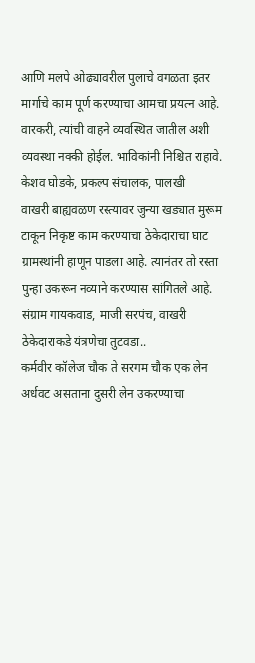आणि मलपे ओढ्यावरील पुलाचे वगळता इतर मार्गाचे काम पूर्ण करण्याचा आमचा प्रयत्न आहे. वारकरी, त्यांची वाहने व्यवस्थित जातील अशी व्यवस्था नक्की होईल. भाविकांनी निश्चित राहावे. केशव घोडके, प्रकल्प संचालक, पालखी
वाखरी बाह्यवळण रस्त्यावर जुन्या खड्यात मुरूम टाकून निकृष्ट काम करण्याचा ठेकेदाराचा घाट ग्रामस्थांनी हाणून पाडला आहे. त्यानंतर तो रस्ता पुन्हा उकरून नव्याने करण्यास सांगितले आहे. संग्राम गायकवाड, माजी सरपंच, वाखरी
ठेकेदाराकडे यंत्रणेचा तुटवडा..
कर्मवीर कॉलेज चौक ते सरगम चौक एक लेन अर्धवट असताना दुसरी लेन उकरण्याचा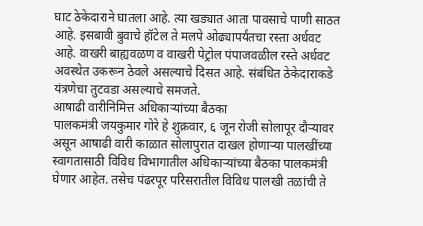घाट ठेकेदाराने घातला आहे. त्या खड्यात आता पावसाचे पाणी साठत आहे. इसबावी बुवाचे हॉटेल ते मलपे ओढ्यापर्यंतचा रस्ता अर्धवट आहे. वाखरी बाह्यवळण व वाखरी पेट्रोल पंपाजवळील रस्ते अर्धवट अवस्थेत उकरून ठेवले असल्याचे दिसत आहे. संबंधित ठेकेदाराकडे यंत्रणेचा तुटवडा असल्याचे समजते.
आषाढी वारीनिमित्त अधिकाऱ्यांच्या बैठका
पालकमंत्री जयकुमार गोरे हे शुक्रवार, ६ जून रोजी सोलापूर दौऱ्यावर असून आषाढी वारी काळात सोलापुरात दाखल होणाऱ्या पालखींच्या स्वागतासाठी विविध विभागातील अधिकाऱ्यांच्या बैठका पालकमंत्री घेणार आहेत. तसेच पंढरपूर परिसरातील विविध पालखी तळांची ते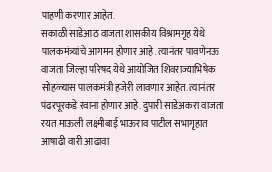पाहणी करणार आहेत.
सकाळी साडेआठ वाजता शासकीय विश्रामगृह येथे पालकमंत्र्यांचे आगमन होणार आहे. त्यानंतर पावणेनऊ वाजता जिल्हा परिषद येथे आयोजित शिवराज्याभिषेक सोहळ्यास पालकमंत्री हजेरी लावणार आहेत. त्यानंतर पंढरपूरकडे रवाना होणार आहे. दुपारी साडेअकरा वाजता रयत माऊली लक्ष्मीबाई भाऊराव पाटील सभागृहात आषाढी वारी आढावा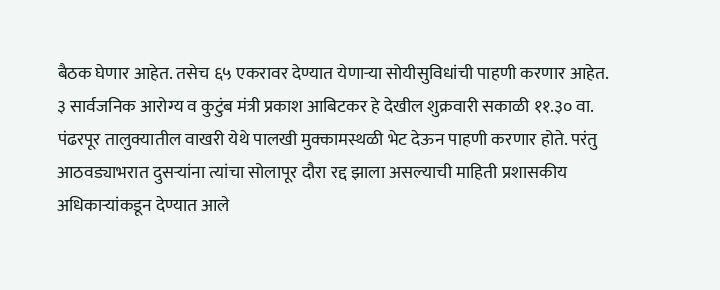बैठक घेणार आहेत. तसेच ६५ एकरावर देण्यात येणाऱ्या सोयीसुविधांची पाहणी करणार आहेत.
३ सार्वजनिक आरोग्य व कुटुंब मंत्री प्रकाश आबिटकर हे देखील शुक्रवारी सकाळी ११.३० वा. पंढरपूर तालुक्यातील वाखरी येथे पालखी मुक्कामस्थळी भेट देऊन पाहणी करणार होते. परंतु आठवड्याभरात दुसऱ्यांना त्यांचा सोलापूर दौरा रद्द झाला असल्याची माहिती प्रशासकीय अधिकाऱ्यांकडून देण्यात आले